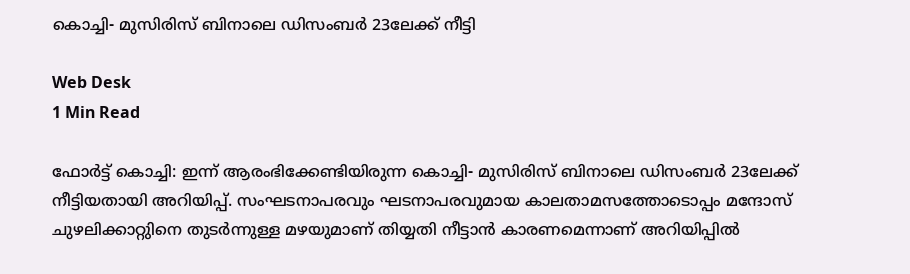കൊച്ചി- മുസിരിസ് ബിനാലെ ഡിസംബര്‍ 23ലേക്ക് നീട്ടി

Web Desk
1 Min Read

ഫോര്‍ട്ട് കൊച്ചി: ഇന്ന് ആരംഭിക്കേണ്ടിയിരുന്ന കൊച്ചി- മുസിരിസ് ബിനാലെ ഡിസംബര്‍ 23ലേക്ക് നീട്ടിയതായി അറിയിപ്പ്. സംഘടനാപരവും ഘടനാപരവുമായ കാലതാമസത്തോടൊപ്പം മന്ദോസ് ചുഴലിക്കാറ്റുിനെ തുടര്‍ന്നുള്ള മഴയുമാണ് തിയ്യതി നീട്ടാന്‍ കാരണമെന്നാണ് അറിയിപ്പില്‍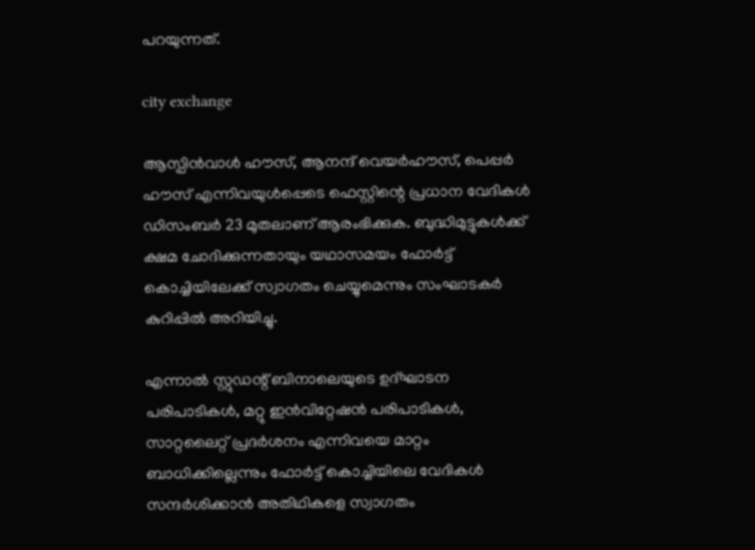പറയുന്നത്.

city exchange

ആസ്പിന്‍വാള്‍ ഹൗസ്, ആനന്ദ് വെയര്‍ഹൗസ്, പെപ്പര്‍ ഹൗസ് എന്നിവയുള്‍പ്പെടെ ഫെസ്റ്റിന്റെ പ്രധാന വേദികള്‍ ഡിസംബര്‍ 23 മുതലാണ് ആരംഭിക്കുക. ബുദ്ധിമുട്ടുകള്‍ക്ക് ക്ഷമ ചോദിക്കുന്നതായും യഥാസമയം ഫോര്‍ട്ട് കൊച്ചിയിലേക്ക് സ്വാഗതം ചെയ്യുമെന്നും സംഘാടകര്‍ കുറിപ്പില്‍ അറിയിച്ചു.

എന്നാല്‍ സ്റ്റുഡന്റ് ബിനാലെയുടെ ഉദ്ഘാടന പരിപാടികള്‍, മറ്റു ഇന്‍വിറ്റേഷന്‍ പരിപാടികള്‍, സാറ്റലൈറ്റ് പ്രദര്‍ശനം എന്നിവയെ മാറ്റം ബാധിക്കില്ലെന്നും ഫോര്‍ട്ട് കൊച്ചിയിലെ വേദികള്‍ സന്ദര്‍ശിക്കാന്‍ അതിഥികളെ സ്വാഗതം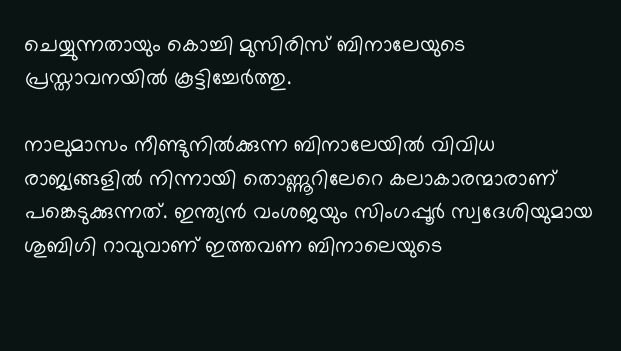ചെയ്യുന്നതായും കൊച്ചി മുസിരിസ് ബിനാലേയുടെ പ്രസ്താവനയില്‍ കൂട്ടിച്ചേര്‍ത്തു.

നാലുമാസം നീണ്ടുനില്‍ക്കുന്ന ബിനാലേയില്‍ വിവിധ രാജ്യങ്ങളില്‍ നിന്നായി തൊണ്ണൂറിലേറെ കലാകാരന്മാരാണ് പങ്കെടുക്കുന്നത്. ഇന്ത്യന്‍ വംശജയും സിംഗപ്പൂര്‍ സ്വദേശിയുമായ ശുബിഗി റാവുവാണ് ഇത്തവണ ബിനാലെയുടെ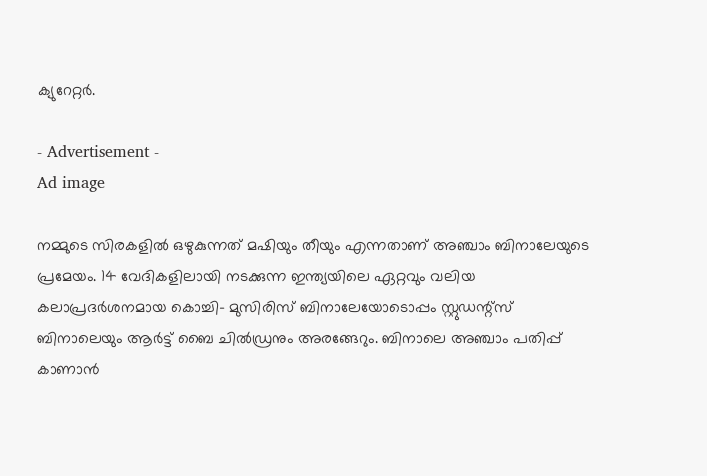ക്യുറേറ്റര്‍.

- Advertisement -
Ad image

നമ്മുടെ സിരകളില്‍ ഒഴുകുന്നത് മഷിയും തീയും എന്നതാണ് അഞ്ചാം ബിനാലേയുടെ പ്രമേയം. 14 വേദികളിലായി നടക്കുന്ന ഇന്ത്യയിലെ ഏറ്റവും വലിയ കലാപ്രദര്‍ശനമായ കൊച്ചി- മുസിരിസ് ബിനാലേയോടൊപ്പം സ്റ്റുഡന്റ്‌സ് ബിനാലെയും ആര്‍ട്ട് ബൈ ചില്‍ഡ്രനും അരങ്ങേറും. ബിനാലെ അഞ്ചാം പതിപ്പ് കാണാന്‍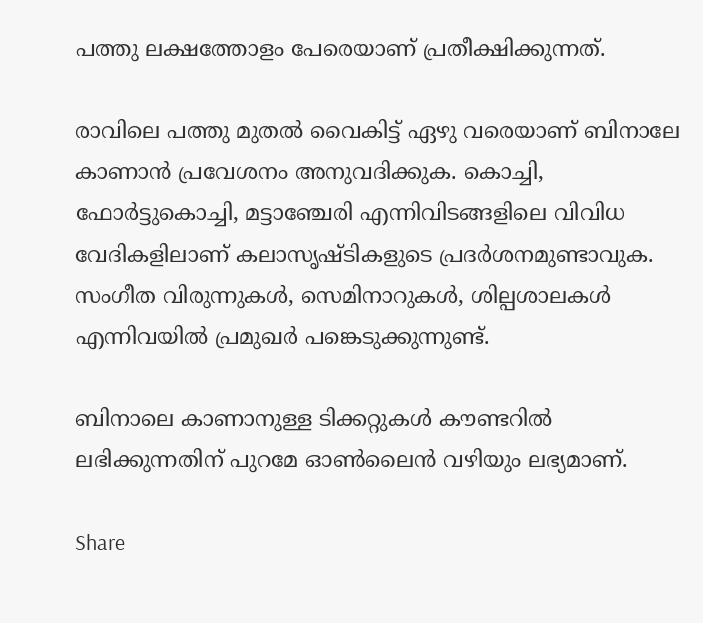പത്തു ലക്ഷത്തോളം പേരെയാണ് പ്രതീക്ഷിക്കുന്നത്.

രാവിലെ പത്തു മുതല്‍ വൈകിട്ട് ഏഴു വരെയാണ് ബിനാലേ കാണാന്‍ പ്രവേശനം അനുവദിക്കുക. കൊച്ചി, ഫോര്‍ട്ടുകൊച്ചി, മട്ടാഞ്ചേരി എന്നിവിടങ്ങളിലെ വിവിധ വേദികളിലാണ് കലാസൃഷ്ടികളുടെ പ്രദര്‍ശനമുണ്ടാവുക. സംഗീത വിരുന്നുകള്‍, സെമിനാറുകള്‍, ശില്പശാലകള്‍ എന്നിവയില്‍ പ്രമുഖര്‍ പങ്കെടുക്കുന്നുണ്ട്.

ബിനാലെ കാണാനുള്ള ടിക്കറ്റുകള്‍ കൗണ്ടറില്‍ ലഭിക്കുന്നതിന് പുറമേ ഓണ്‍ലൈന്‍ വഴിയും ലഭ്യമാണ്.

Share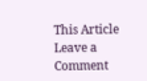This Article
Leave a Comment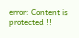error: Content is protected !!